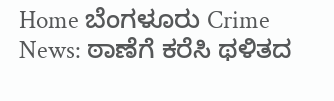Home ಬೆಂಗಳೂರು Crime News: ಠಾಣೆಗೆ ಕರೆಸಿ ಥಳಿತದ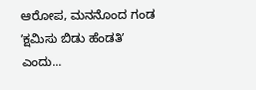ಆರೋಪ, ಮನನೊಂದ ಗಂಡ ʼಕ್ಷಮಿಸು ಬಿಡು ಹೆಂಡತಿʼ ಎಂದು...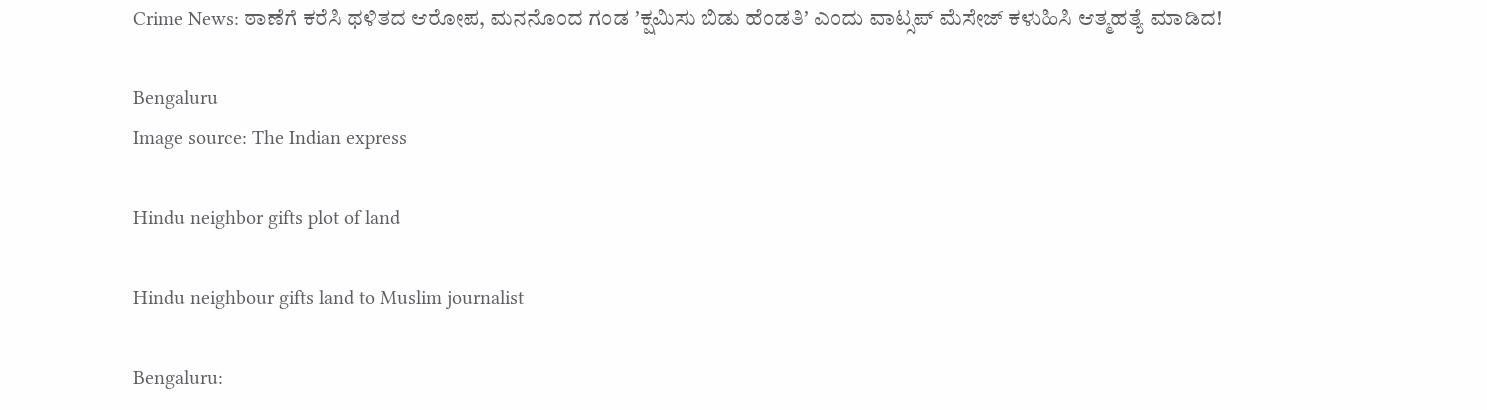Crime News: ಠಾಣೆಗೆ ಕರೆಸಿ ಥಳಿತದ ಆರೋಪ, ಮನನೊಂದ ಗಂಡ ʼಕ್ಷಮಿಸು ಬಿಡು ಹೆಂಡತಿʼ ಎಂದು ವಾಟ್ಸಪ್‌ ಮೆಸೇಜ್‌ ಕಳುಹಿಸಿ ಆತ್ಮಹತ್ಯೆ ಮಾಡಿದ!

Bengaluru
Image source: The Indian express

Hindu neighbor gifts plot of land

Hindu neighbour gifts land to Muslim journalist

Bengaluru: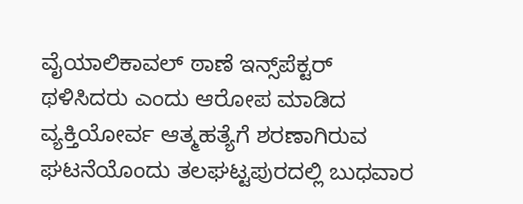ವೈಯಾಲಿಕಾವಲ್‌ ಠಾಣೆ ಇನ್ಸ್‌ಪೆಕ್ಟರ್‌ ಥಳಿಸಿದರು ಎಂದು ಆರೋಪ ಮಾಡಿದ ವ್ಯಕ್ತಿಯೋರ್ವ ಆತ್ಮಹತ್ಯೆಗೆ ಶರಣಾಗಿರುವ ಘಟನೆಯೊಂದು ತಲಘಟ್ಟಪುರದಲ್ಲಿ ಬುಧವಾರ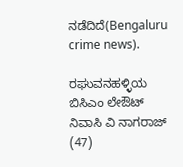ನಡೆದಿದೆ(Bengaluru crime news).

ರಘುವನಹಳ್ಳಿಯ ಬಿಸಿಎಂ ಲೇಔಟ್‌ ನಿವಾಸಿ ವಿ ನಾಗರಾಜ್‌ (47)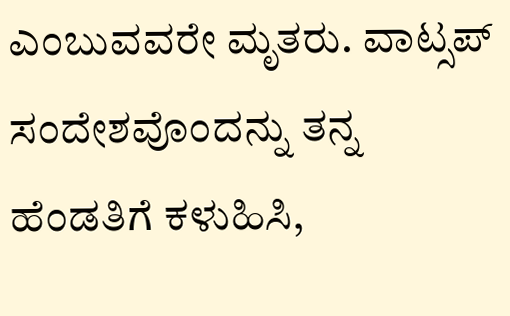ಎಂಬುವವರೇ ಮೃತರು. ವಾಟ್ಸಪ್‌ ಸಂದೇಶವೊಂದನ್ನು ತನ್ನ ಹೆಂಡತಿಗೆ ಕಳುಹಿಸಿ,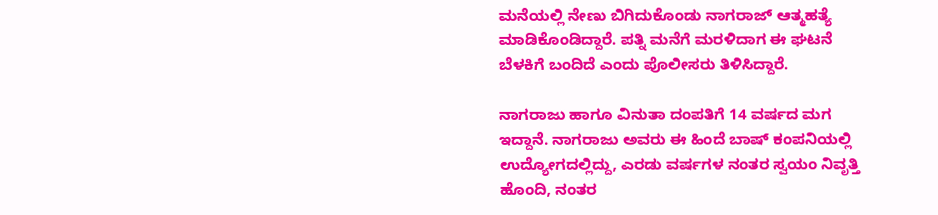ಮನೆಯಲ್ಲಿ ನೇಣು ಬಿಗಿದುಕೊಂಡು ನಾಗರಾಜ್‌ ಆತ್ಮಹತ್ಯೆ ಮಾಡಿಕೊಂಡಿದ್ದಾರೆ. ಪತ್ನಿ ಮನೆಗೆ ಮರಳಿದಾಗ ಈ ಘಟನೆ ಬೆಳಕಿಗೆ ಬಂದಿದೆ ಎಂದು ಪೊಲೀಸರು ತಿಳಿಸಿದ್ದಾರೆ.

ನಾಗರಾಜು ಹಾಗೂ ವಿನುತಾ ದಂಪತಿಗೆ 14 ವರ್ಷದ ಮಗ ಇದ್ದಾನೆ. ನಾಗರಾಜು ಅವರು ಈ ಹಿಂದೆ ಬಾಷ್‌ ಕಂಪನಿಯಲ್ಲಿ ಉದ್ಯೋಗದಲ್ಲಿದ್ದು, ಎರಡು ವರ್ಷಗಳ ನಂತರ ಸ್ವಯಂ ನಿವೃತ್ತಿ ಹೊಂದಿ, ನಂತರ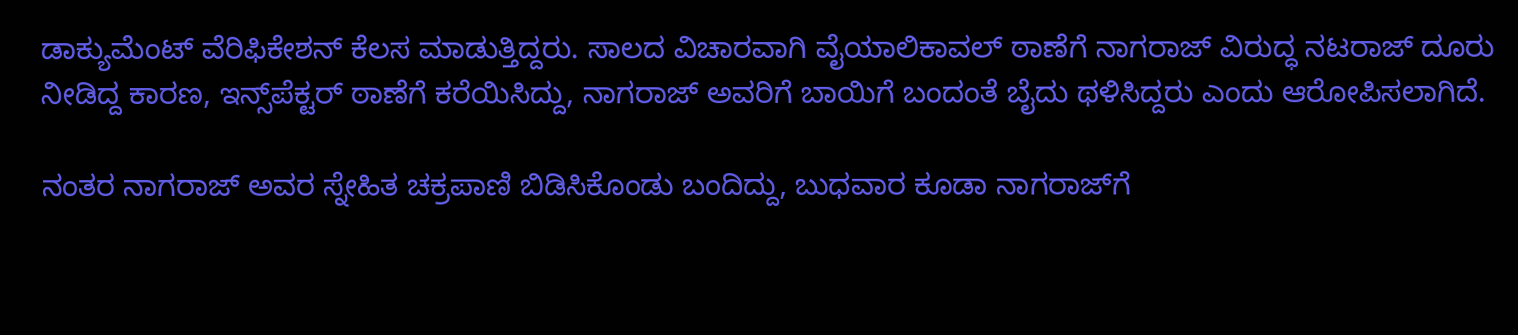ಡಾಕ್ಯುಮೆಂಟ್‌ ವೆರಿಫಿಕೇಶನ್‌ ಕೆಲಸ ಮಾಡುತ್ತಿದ್ದರು. ಸಾಲದ ವಿಚಾರವಾಗಿ ವೈಯಾಲಿಕಾವಲ್‌ ಠಾಣೆಗೆ ನಾಗರಾಜ್‌ ವಿರುದ್ಧ ನಟರಾಜ್‌ ದೂರು ನೀಡಿದ್ದ ಕಾರಣ, ಇನ್ಸ್‌ಪೆಕ್ಟರ್‌ ಠಾಣೆಗೆ ಕರೆಯಿಸಿದ್ದು, ನಾಗರಾಜ್‌ ಅವರಿಗೆ ಬಾಯಿಗೆ ಬಂದಂತೆ ಬೈದು ಥಳಿಸಿದ್ದರು ಎಂದು ಆರೋಪಿಸಲಾಗಿದೆ.

ನಂತರ ನಾಗರಾಜ್‌ ಅವರ ಸ್ನೇಹಿತ ಚಕ್ರಪಾಣಿ ಬಿಡಿಸಿಕೊಂಡು ಬಂದಿದ್ದು, ಬುಧವಾರ ಕೂಡಾ ನಾಗರಾಜ್‌ಗೆ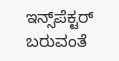ಇನ್ಸ್‌ಪೆಕ್ಟರ್‌ ಬರುವಂತೆ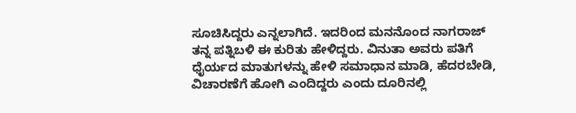ಸೂಚಿಸಿದ್ದರು ಎನ್ನಲಾಗಿದೆ. ಇದರಿಂದ ಮನನೊಂದ ನಾಗರಾಜ್‌ ತನ್ನ ಪತ್ನಿಬಳಿ ಈ ಕುರಿತು ಹೇಳಿದ್ದರು. ವಿನುತಾ ಅವರು ಪತಿಗೆ ಧೈರ್ಯದ ಮಾತುಗಳನ್ನು ಹೇಳಿ ಸಮಾಧಾನ ಮಾಡಿ, ಹೆದರಬೇಡಿ, ವಿಚಾರಣೆಗೆ ಹೋಗಿ ಎಂದಿದ್ದರು ಎಂದು ದೂರಿನಲ್ಲಿ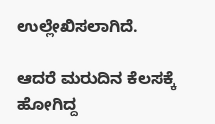ಉಲ್ಲೇಖಿಸಲಾಗಿದೆ.

ಆದರೆ ಮರುದಿನ ಕೆಲಸಕ್ಕೆ ಹೋಗಿದ್ದ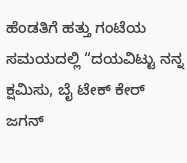ಹೆಂಡತಿಗೆ ಹತ್ತು ಗಂಟೆಯ ಸಮಯದಲ್ಲಿ “ದಯವಿಟ್ಟು ನನ್ನ ಕ್ಷಮಿಸು, ಬೈ ಟೇಕ್‌ ಕೇರ್‌ ಜಗನ್‌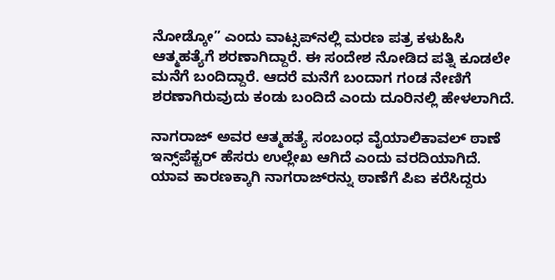ನೋಡ್ಕೋ” ಎಂದು ವಾಟ್ಸಪ್‌ನಲ್ಲಿ ಮರಣ ಪತ್ರ ಕಳುಹಿಸಿ ಆತ್ಮಹತ್ಯೆಗೆ ಶರಣಾಗಿದ್ದಾರೆ. ಈ ಸಂದೇಶ ನೋಡಿದ ಪತ್ನಿ ಕೂಡಲೇ ಮನೆಗೆ ಬಂದಿದ್ದಾರೆ. ಆದರೆ ಮನೆಗೆ ಬಂದಾಗ ಗಂಡ ನೇಣಿಗೆ ಶರಣಾಗಿರುವುದು ಕಂಡು ಬಂದಿದೆ ಎಂದು ದೂರಿನಲ್ಲಿ ಹೇಳಲಾಗಿದೆ.

ನಾಗರಾಜ್‌ ಅವರ ಆತ್ಮಹತ್ಯೆ ಸಂಬಂಧ ವೈಯಾಲಿಕಾವಲ್‌ ಠಾಣೆ ಇನ್ಸ್‌ಪೆಕ್ಟರ್‌ ಹೆಸರು ಉಲ್ಲೇಖ ಆಗಿದೆ ಎಂದು ವರದಿಯಾಗಿದೆ. ಯಾವ ಕಾರಣಕ್ಕಾಗಿ ನಾಗರಾಜ್‌ರನ್ನು ಠಾಣೆಗೆ ಪಿಐ ಕರೆಸಿದ್ದರು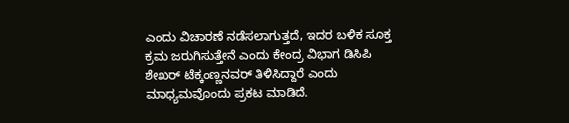ಎಂದು ವಿಚಾರಣೆ ನಡೆಸಲಾಗುತ್ತದೆ, ಇದರ ಬಳಿಕ ಸೂಕ್ತ ಕ್ರಮ ಜರುಗಿಸುತ್ತೇನೆ ಎಂದು ಕೇಂದ್ರ ವಿಭಾಗ ಡಿಸಿಪಿ ಶೇಖರ್‌ ಟೆಕ್ಕಂಣ್ಣನವರ್‌ ತಿಳಿಸಿದ್ದಾರೆ ಎಂದು ಮಾಧ್ಯಮವೊಂದು ಪ್ರಕಟ ಮಾಡಿದೆ.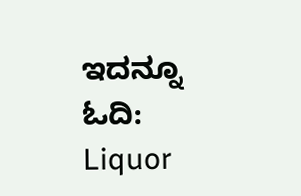ಇದನ್ನೂ ಓದಿ: Liquor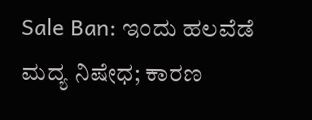Sale Ban: ಇಂದು ಹಲವೆಡೆ ಮದ್ಯ ನಿಷೇಧ; ಕಾರಣ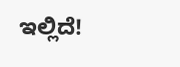ಇಲ್ಲಿದೆ!